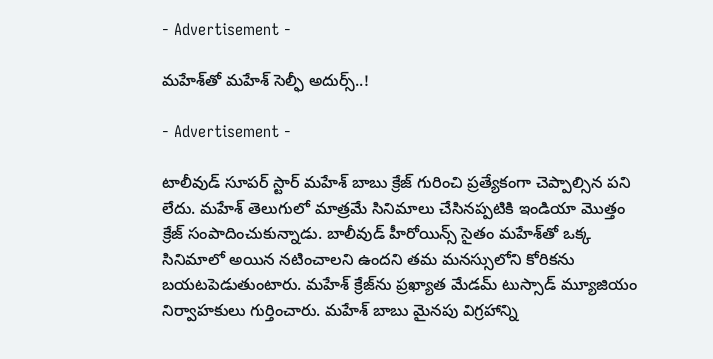- Advertisement -

మ‌హేశ్‌తో మ‌హేశ్‌ సెల్ఫీ అదుర్స్‌..!

- Advertisement -

టాలీవుడ్ సూప‌ర్ స్టార్ మ‌హేశ్ బాబు క్రేజ్ గురించి ప్ర‌త్యేకంగా చెప్పాల్సిన ప‌ని లేదు. మ‌హేశ్ తెలుగులో మాత్ర‌మే సినిమాలు చేసిన‌ప్ప‌టికి ఇండియా మొత్తం క్రేజ్ సంపాదించుకున్నాడు. బాలీవుడ్ హీరోయిన్స్ సైతం మ‌హేశ్‌తో ఒక్క సినిమాలో అయిన న‌టించాల‌ని ఉంద‌ని త‌మ మ‌న‌స్సులోని కోరిక‌ను బ‌య‌ట‌పెడుతుంటారు. మ‌హేశ్ క్రేజ్‌ను ప్రఖ్యాత మేడమ్ టుస్సాడ్ మ్యూజియం నిర్వాహకులు గుర్తించారు. మ‌హేశ్ బాబు మైనపు విగ్రహాన్ని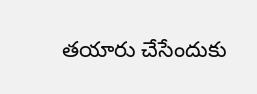తయారు చేసేందుకు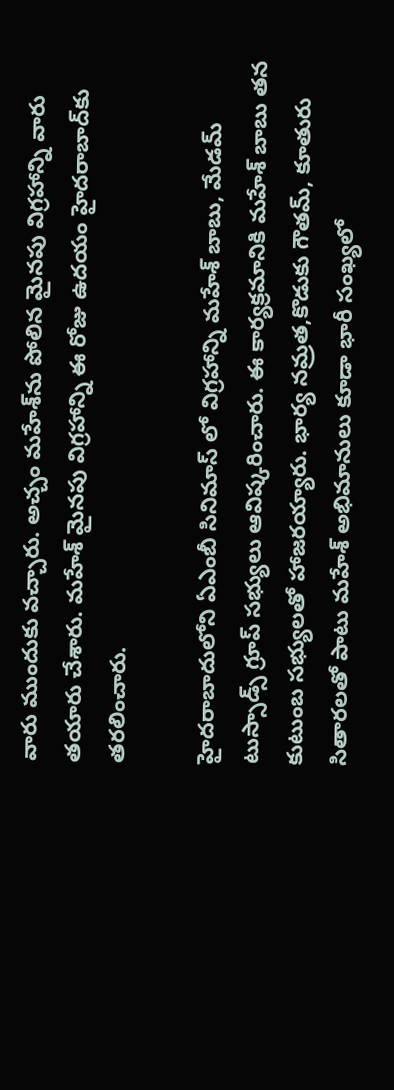వారు ముందుకు వచ్చారు. అచ్చం మహేశ్‌ను పోలిన మైనపు విగ్రహాన్ని వారు తయారు చేశారు. మ‌హేశ్ మైనపు విగ్రహాన్ని ఈ రోజు ఉద‌యం హైద‌రాబాద్‌కు త‌ర‌లించారు.

హైదరాబాదులోని ఏఎంబీ సినిమాస్ లో విగ్రహాన్ని మహేశ్ బాబు, మేడమ్ టుస్సాడ్స్ గ్రూప్ సభ్యులు ఆవిష్కరించారు. ఈ కార్యక్ర‌మానికి మ‌హేశ్ బాబు త‌న కుటుంబ స‌భ్యుల‌తో హాజ‌ర‌య్యారు. భార్య న‌మ్ర‌త‌,కొడుకు గౌత‌మ్‌, కూతురు సితారల‌తో పాటు మ‌హేశ్ అభిమానులు కూడా భారీ సంఖ్య‌లో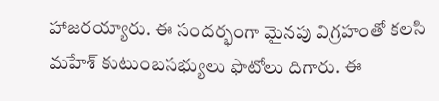హాజరయ్యారు. ఈ సందర్భంగా మైనపు విగ్రహంతో కలసి మహేశ్ కుటుంబసభ్యులు ఫొటోలు దిగారు. ఈ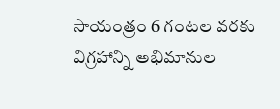సాయంత్రం 6 గంటల వరకు విగ్రహాన్ని అభిమానుల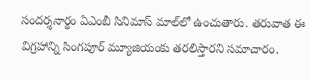సందర్శనార్థం ఏఎంబీ సినిమాస్ మాల్‌లో ఉంచుతారు. త‌రువాత ఈ విగ్ర‌హాన్ని సింగపూర్ మ్యూజియంకు తరలిస్తారని స‌మాచారం.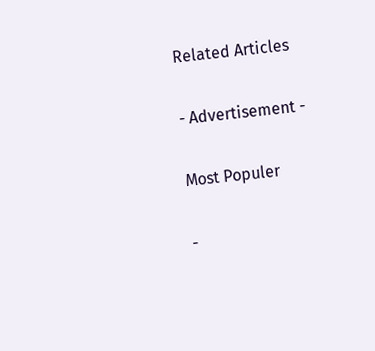Related Articles

- Advertisement -

Most Populer

-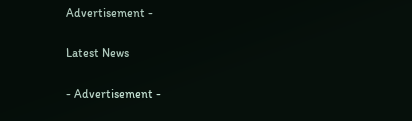Advertisement -

Latest News

- Advertisement -